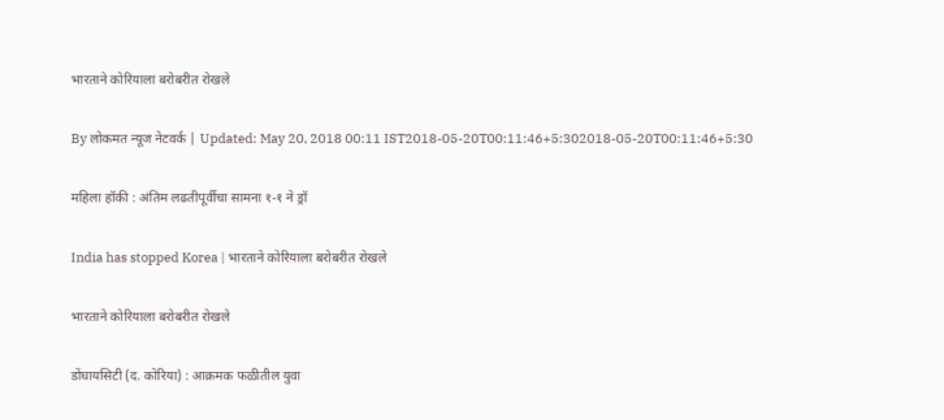भारताने कोरियाला बरोबरीत रोखले

By लोकमत न्यूज नेटवर्क | Updated: May 20, 2018 00:11 IST2018-05-20T00:11:46+5:302018-05-20T00:11:46+5:30

महिला हॉकी : अंतिम लढतीपूर्वीचा सामना १-१ ने ड्रॉ

India has stopped Korea | भारताने कोरियाला बरोबरीत रोखले

भारताने कोरियाला बरोबरीत रोखले

डोंघायसिटी (द. कोरिया) : आक्रमक फळीतील युवा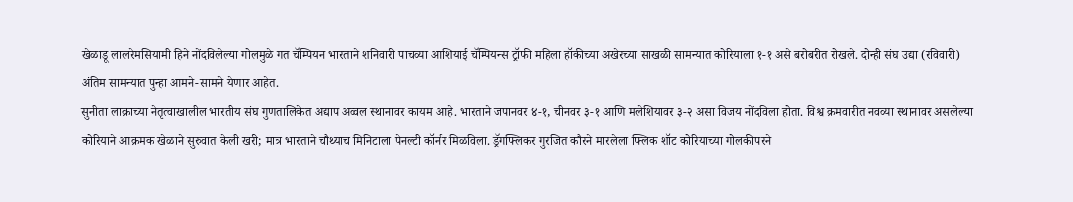खेळाडू लालरेमसियामी हिने नोंदविलेल्या गोलमुळे गत चॅम्पियन भारताने शनिवारी पाचव्या आशियाई चॅम्पियन्स ट्रॉफी महिला हॉकीच्या अखेरच्या साखळी सामन्यात कोरियाला १-१ असे बरोबरीत रोखले. दोन्ही संघ उद्या (रविवारी) अंतिम सामन्यात पुन्हा आमने-सामने येणार आहेत.
सुनीता लाक्राच्या नेतृत्वाखालील भारतीय संघ गुणतालिकेत अद्याप अव्वल स्थानावर कायम आहे. भारताने जपानवर ४-१, चीनवर ३-१ आणि मलेशियावर ३-२ असा विजय नोंदविला होता. विश्व क्रमवारीत नवव्या स्थानावर असलेल्या कोरियाने आक्रमक खेळाने सुरुवात केली खरी; मात्र भारताने चौथ्याच मिनिटाला पेनल्टी कॉर्नर मिळविला. ड्रॅगफ्लिकर गुरजित कौरने मारलेला फ्लिक शॉट कोरियाच्या गोलकीपरने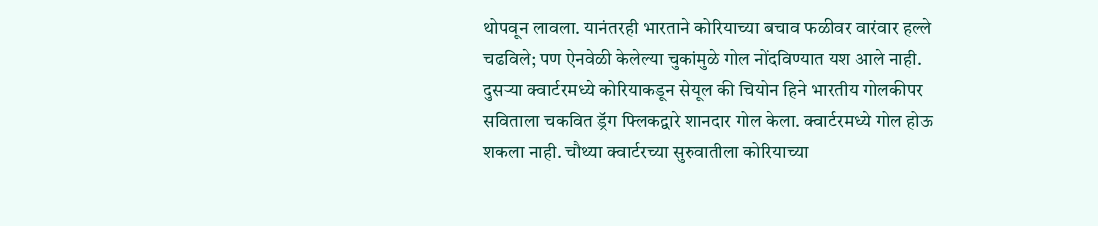थोपवून लावला. यानंतरही भारताने कोरियाच्या बचाव फळीवर वारंवार हल्ले चढविले; पण ऐनवेळी केलेल्या चुकांमुळे गोल नोंदविण्यात यश आले नाही.
दुसऱ्या क्वार्टरमध्ये कोरियाकडून सेयूल की चियोन हिने भारतीय गोलकीपर सविताला चकवित ड्रॅग फ्लिकद्वारे शानदार गोल केला. क्वार्टरमध्ये गोल होऊ शकला नाही. चौथ्या क्वार्टरच्या सुरुवातीला कोरियाच्या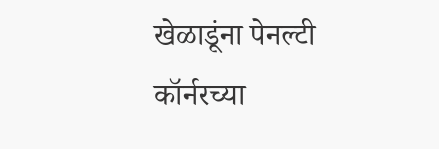खेळाडूंना पेनल्टी कॉर्नरच्या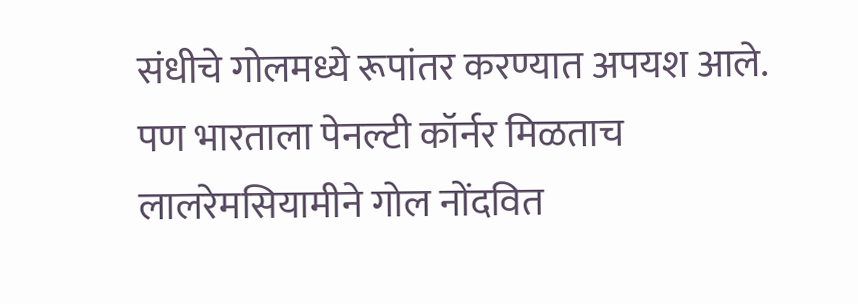संधीचे गोलमध्ये रूपांतर करण्यात अपयश आले. पण भारताला पेनल्टी कॉर्नर मिळताच लालरेमसियामीने गोल नोंदवित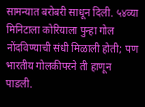सामन्यात बरोबरी साधून दिली. ५४व्या मिनिटाला कोरियाला पुन्हा गोल नोंदविण्याची संधी मिळाली होती; पण भारतीय गोलकीपरने ती हाणून पाडली.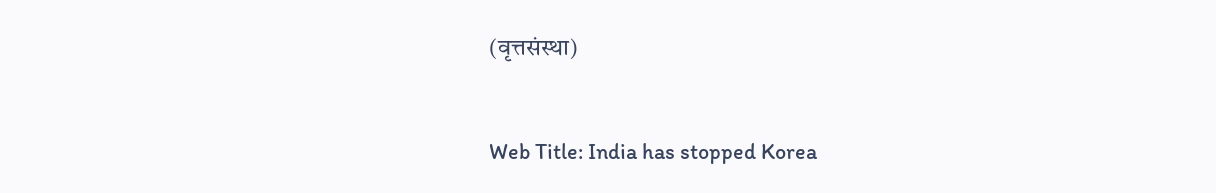(वृत्तसंस्था)


Web Title: India has stopped Korea